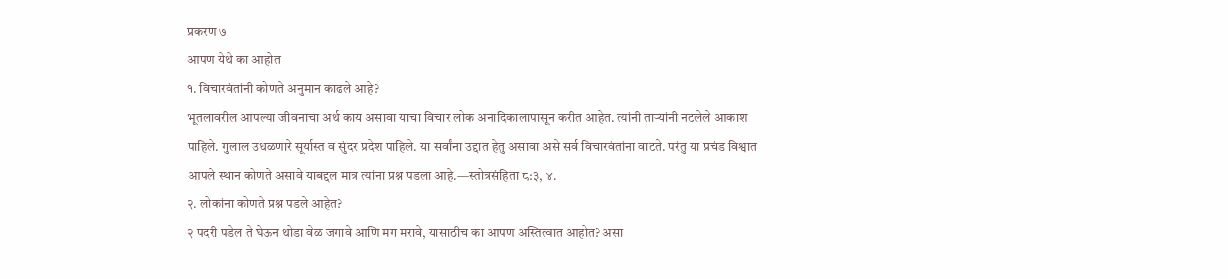प्रकरण ७
आपण येथे का आहोत
१. विचारवंतांनी कोणते अनुमान काढले आहे?
भूतलावरील आपल्या जीवनाचा अर्थ काय असावा याचा विचार लोक अनादिकालापासून करीत आहेत. त्यांनी ताऱ्यांनी नटलेले आकाश पाहिले. गुलाल उधळणारे सूर्यास्त व सुंदर प्रदेश पाहिले. या सर्वांना उद्दात हेतु असावा असे सर्व विचारवंतांना वाटते. परंतु या प्रचंड विश्वात आपले स्थान कोणते असावे याबद्दल मात्र त्यांना प्रश्न पडला आहे.—स्तोत्रसंहिता ८:३, ४.
२. लोकांना कोणते प्रश्न पडले आहेत?
२ पदरी पडेल ते घेऊन थोडा वेळ जगावे आणि मग मरावे, यासाठीच का आपण अस्तित्वात आहोत? असा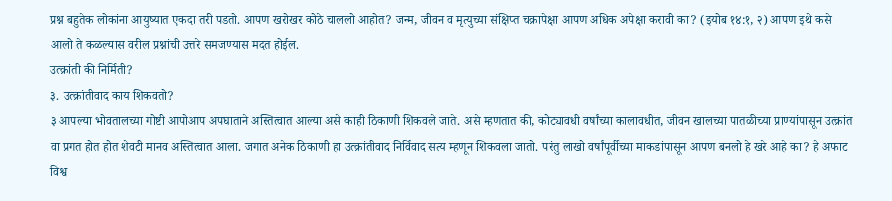प्रश्न बहुतेक लोकांना आयुष्यात एकदा तरी पडतो. आपण खरोखर कोठे चाललो आहोत? जन्म, जीवन व मृत्युच्या संक्षिप्त चक्रापेक्षा आपण अधिक अपेक्षा करावी का? (इयोब १४:१, २) आपण इथे कसे आलो ते कळल्यास वरील प्रश्नांची उत्तरे समजण्यास मदत होईल.
उत्क्रांती की निर्मिती?
३. उत्क्रांतीवाद काय शिकवतो?
३ आपल्या भोवतालच्या गोष्टी आपोआप अपघाताने अस्तित्वात आल्या असे काही ठिकाणी शिकवले जाते. असे म्हणतात की, कोट्यावधी वर्षांच्या कालावधीत, जीवन खालच्या पातळीच्या प्राण्यांपासून उत्क्रांत वा प्रगत होत होत शेवटी मानव अस्तित्वात आला. जगात अनेक ठिकाणी हा उत्क्रांतीवाद निर्विवाद सत्य म्हणून शिकवला जातो. परंतु लाखो वर्षांपूर्वीच्या माकडांपासून आपण बनलो हे खरे आहे का? हे अफाट विश्व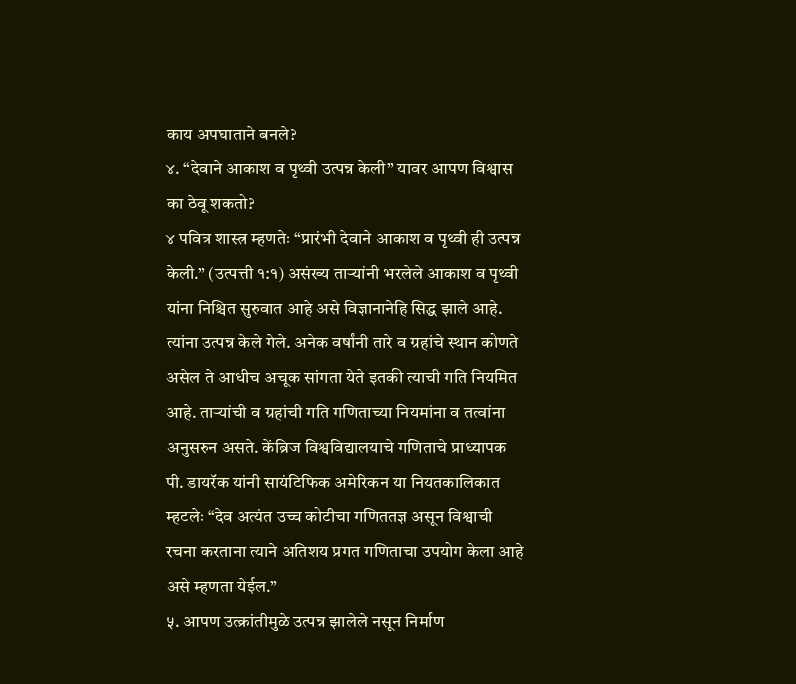काय अपघाताने बनले?
४. “देवाने आकाश व पृथ्वी उत्पन्न केली” यावर आपण विश्वास का ठेवू शकतो?
४ पवित्र शास्त्र म्हणतेः “प्रारंभी देवाने आकाश व पृथ्वी ही उत्पन्न केली.” (उत्पत्ती १:१) असंख्य ताऱ्यांनी भरलेले आकाश व पृथ्वी यांना निश्चित सुरुवात आहे असे विज्ञानानेहि सिद्ध झाले आहे. त्यांना उत्पन्न केले गेले. अनेक वर्षांनी तारे व ग्रहांचे स्थान कोणते असेल ते आधीच अचूक सांगता येते इतकी त्याची गति नियमित आहे. ताऱ्यांची व ग्रहांची गति गणिताच्या नियमांना व तत्वांना अनुसरुन असते. केंब्रिज विश्वविद्यालयाचे गणिताचे प्राध्यापक पी. डायरॅक यांनी सायंटिफिक अमेरिकन या नियतकालिकात म्हटलेः “देव अत्यंत उच्च कोटीचा गणिततज्ञ असून विश्वाची रचना करताना त्याने अतिशय प्रगत गणिताचा उपयोग केला आहे असे म्हणता येईल.”
५. आपण उत्क्रांतीमुळे उत्पन्न झालेले नसून निर्माण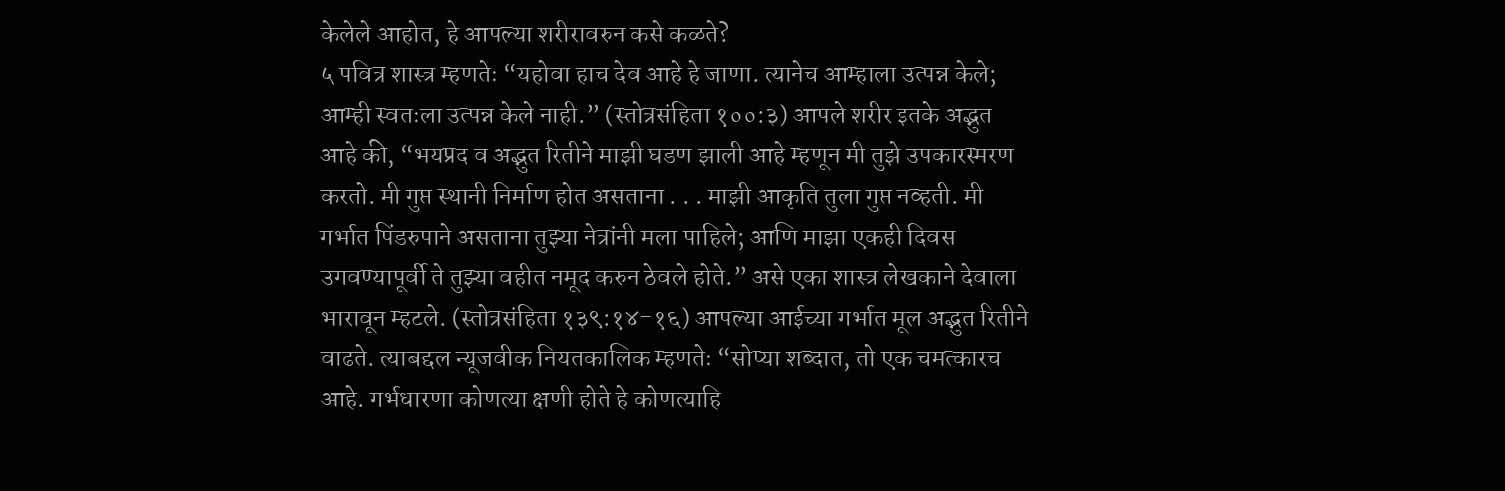केलेले आहोत, हे आपल्या शरीरावरुन कसे कळते?
५ पवित्र शास्त्र म्हणतेः “यहोवा हाच देव आहे हे जाणा. त्यानेच आम्हाला उत्पन्न केले; आम्ही स्वतःला उत्पन्न केले नाही.” (स्तोत्रसंहिता १००:३) आपले शरीर इतके अद्भुत आहे की, “भयप्रद व अद्भुत रितीने माझी घडण झाली आहे म्हणून मी तुझे उपकारस्मरण करतो. मी गुप्त स्थानी निर्माण होत असताना . . . माझी आकृति तुला गुप्त नव्हती. मी गर्भात पिंडरुपाने असताना तुझ्या नेत्रांनी मला पाहिले; आणि माझा एकही दिवस उगवण्यापूर्वी ते तुझ्या वहीत नमूद करुन ठेवले होते.” असे एका शास्त्र लेखकाने देवाला भारावून म्हटले. (स्तोत्रसंहिता १३९:१४-१६) आपल्या आईच्या गर्भात मूल अद्भुत रितीने वाढते. त्याबद्दल न्यूजवीक नियतकालिक म्हणतेः “सोप्या शब्दात, तो एक चमत्कारच आहे. गर्भधारणा कोणत्या क्षणी होते हे कोणत्याहि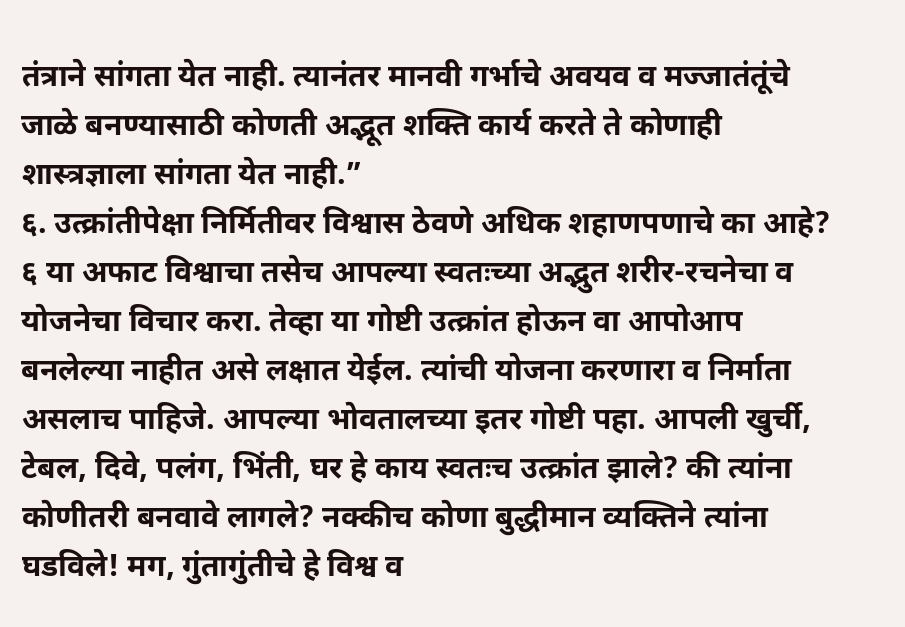तंत्राने सांगता येत नाही. त्यानंतर मानवी गर्भाचे अवयव व मज्जातंतूंचे जाळे बनण्यासाठी कोणती अद्भूत शक्ति कार्य करते ते कोणाही शास्त्रज्ञाला सांगता येत नाही.”
६. उत्क्रांतीपेक्षा निर्मितीवर विश्वास ठेवणे अधिक शहाणपणाचे का आहे?
६ या अफाट विश्वाचा तसेच आपल्या स्वतःच्या अद्भुत शरीर-रचनेचा व योजनेचा विचार करा. तेव्हा या गोष्टी उत्क्रांत होऊन वा आपोआप बनलेल्या नाहीत असे लक्षात येईल. त्यांची योजना करणारा व निर्माता असलाच पाहिजे. आपल्या भोवतालच्या इतर गोष्टी पहा. आपली खुर्ची, टेबल, दिवे, पलंग, भिंती, घर हे काय स्वतःच उत्क्रांत झाले? की त्यांना कोणीतरी बनवावे लागले? नक्कीच कोणा बुद्धीमान व्यक्तिने त्यांना घडविले! मग, गुंतागुंतीचे हे विश्व व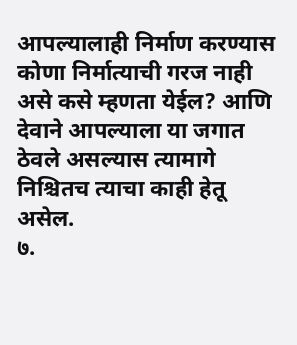आपल्यालाही निर्माण करण्यास कोणा निर्मात्याची गरज नाही असे कसे म्हणता येईल? आणि देवाने आपल्याला या जगात ठेवले असल्यास त्यामागे निश्चितच त्याचा काही हेतू असेल.
७.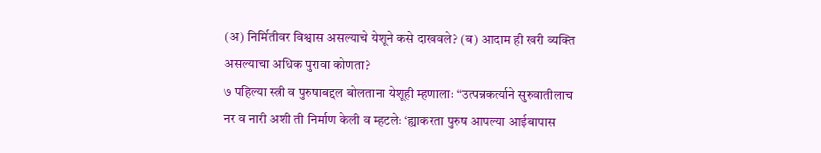(अ) निर्मितीवर विश्वास असल्याचे येशूने कसे दाखवले? (ब) आदाम ही खरी व्यक्ति असल्याचा अधिक पुरावा कोणता?
७ पहिल्या स्त्री व पुरुषाबद्दल बोलताना येशूही म्हणालाः “उत्पन्नकर्त्याने सुरुवातीलाच नर व नारी अशी ती निर्माण केली व म्हटलेः ‘ह्याकरता पुरुष आपल्या आईबापास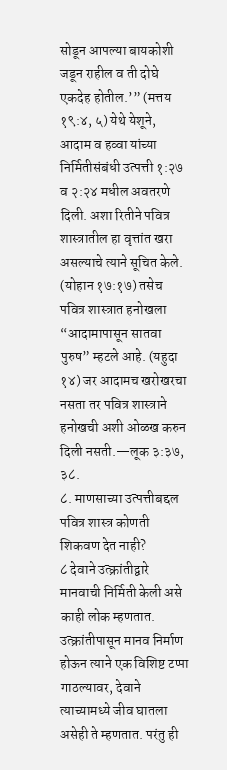सोडून आपल्या बायकोशी जडून राहील व ती दोघे एकदेह होतील.’” (मत्तय १९:४, ५) येथे येशूने, आदाम व हव्वा यांच्या निर्मितीसंबंधी उत्पत्ती १:२७ व २:२४ मधील अवतरणे दिली. अशा रितीने पवित्र शास्त्रातील हा वृत्तांत खरा असल्याचे त्याने सूचित केले. (योहान १७:१७) तसेच पवित्र शास्त्रात हनोखला “आदामापासून सातवा पुरुष” म्हटले आहे. (यहुदा १४) जर आदामच खरोखरचा नसता तर पवित्र शास्त्राने हनोखची अशी ओळख करुन दिली नसती.—लूक ३:३७, ३८.
८. माणसाच्या उत्पत्तीबद्दल पवित्र शास्त्र कोणती शिकवण देत नाही?
८ देवाने उत्क्रांतीद्वारे मानवाची निर्मिती केली असे काही लोक म्हणतात. उत्क्रांतीपासून मानव निर्माण होऊन त्याने एक विशिष्ट टप्पा गाठल्यावर, देवाने त्याच्यामध्ये जीव घातला असेही ते म्हणतात. परंतु ही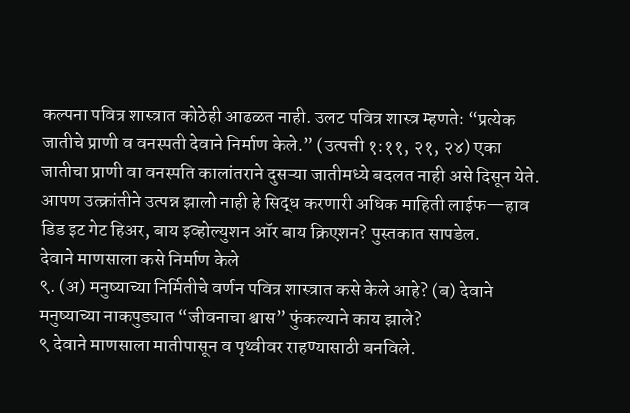कल्पना पवित्र शास्त्रात कोठेही आढळत नाही. उलट पवित्र शास्त्र म्हणतेः “प्रत्येक जातीचे प्राणी व वनस्पती देवाने निर्माण केले.” (उत्पत्ती १:११, २१, २४) एका जातीचा प्राणी वा वनस्पति कालांतराने दुसऱ्या जातीमध्ये बदलत नाही असे दिसून येते. आपण उत्क्रांतीने उत्पन्न झालो नाही हे सिद्ध करणारी अधिक माहिती लाईफ—हाव डिड इट गेट हिअर, बाय इव्होल्युशन ऑर बाय क्रिएशन? पुस्तकात सापडेल.
देवाने माणसाला कसे निर्माण केले
९. (अ) मनुष्याच्या निर्मितीचे वर्णन पवित्र शास्त्रात कसे केले आहे? (ब) देवाने मनुष्याच्या नाकपुड्यात “जीवनाचा श्वास” फुंकल्याने काय झाले?
९ देवाने माणसाला मातीपासून व पृथ्वीवर राहण्यासाठी बनविले.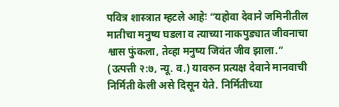पवित्र शास्त्रात म्हटले आहेः “यहोवा देवाने जमिनीतील मातीचा मनुष्य घडला व त्याच्या नाकपुड्यात जीवनाचा श्वास फुंकला, तेव्हा मनुष्य जिवंत जीव झाला.” (उत्पत्ती २:७, न्यू. व.) यावरुन प्रत्यक्ष देवाने मानवाची निर्मिती केली असे दिसून येते. निर्मितीच्या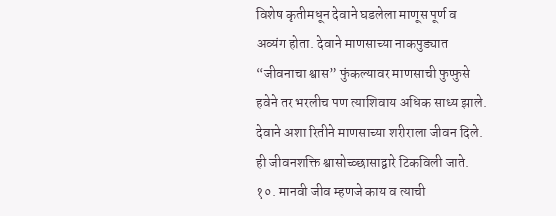विशेष कृतीमधून देवाने घडलेला माणूस पूर्ण व अव्यंग होता. देवाने माणसाच्या नाकपुड्यात “जीवनाचा श्वास” फुंकल्यावर माणसाची फुप्फुसे हवेने तर भरलीच पण त्याशिवाय अधिक साध्य झाले. देवाने अशा रितीने माणसाच्या शरीराला जीवन दिले. ही जीवनशक्ति श्वासोच्व्छासाद्वारे टिकविली जाते.
१०. मानवी जीव म्हणजे काय व त्याची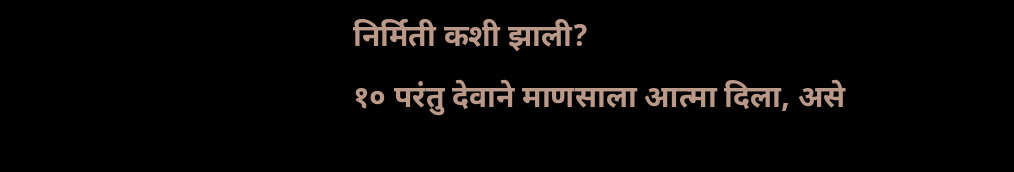निर्मिती कशी झाली?
१० परंतु देवाने माणसाला आत्मा दिला, असे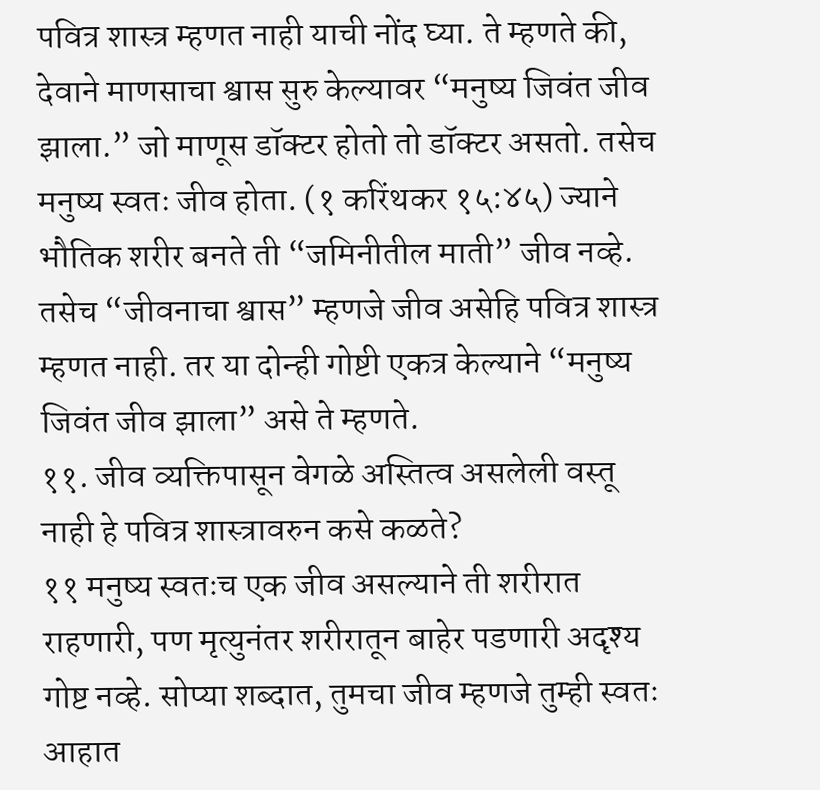पवित्र शास्त्र म्हणत नाही याची नोंद घ्या. ते म्हणते की, देवाने माणसाचा श्वास सुरु केल्यावर “मनुष्य जिवंत जीव झाला.” जो माणूस डॉक्टर होतो तो डॉक्टर असतो. तसेच मनुष्य स्वतः जीव होता. (१ करिंथकर १५:४५) ज्याने भौतिक शरीर बनते ती “जमिनीतील माती” जीव नव्हे. तसेच “जीवनाचा श्वास” म्हणजे जीव असेहि पवित्र शास्त्र म्हणत नाही. तर या दोन्ही गोष्टी एकत्र केल्याने “मनुष्य जिवंत जीव झाला” असे ते म्हणते.
११. जीव व्यक्तिपासून वेगळे अस्तित्व असलेली वस्तू नाही हे पवित्र शास्त्रावरुन कसे कळते?
११ मनुष्य स्वतःच एक जीव असल्याने ती शरीरात राहणारी, पण मृत्युनंतर शरीरातून बाहेर पडणारी अदृश्य गोष्ट नव्हे. सोप्या शब्दात, तुमचा जीव म्हणजे तुम्ही स्वतः आहात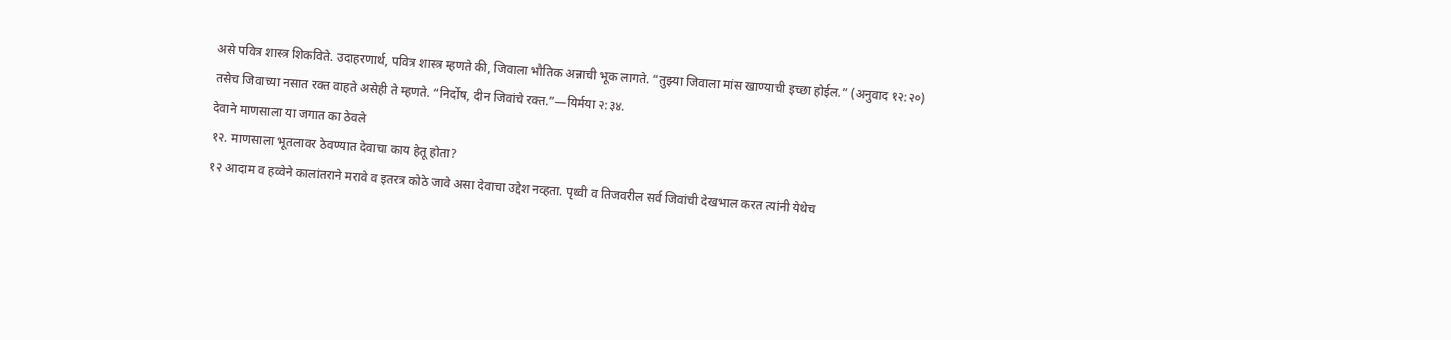असे पवित्र शास्त्र शिकविते. उदाहरणार्थ, पवित्र शास्त्र म्हणते की, जिवाला भौतिक अन्नाची भूक लागते. “तुझ्या जिवाला मांस खाण्याची इच्छा होईल.” (अनुवाद १२:२०) तसेच जिवाच्या नसात रक्त वाहते असेही ते म्हणते. “निर्दोष, दीन जिवांचे रक्त.”—यिर्मया २:३४.
देवाने माणसाला या जगात का ठेवले
१२. माणसाला भूतलावर ठेवण्यात देवाचा काय हेतू होता?
१२ आदाम व हव्वेने कालांतराने मरावे व इतरत्र कोठे जावे असा देवाचा उद्देश नव्हता. पृथ्वी व तिजवरील सर्व जिवांची देखभाल करत त्यांनी येथेच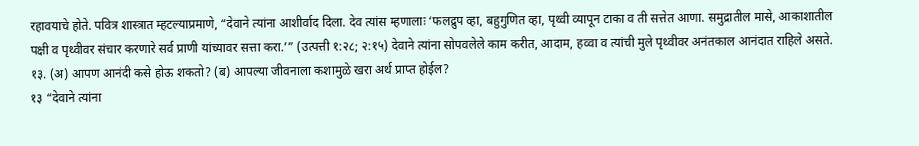रहावयाचे होते. पवित्र शास्त्रात म्हटल्याप्रमाणे, “देवाने त्यांना आशीर्वाद दिला. देव त्यांस म्हणालाः ‘फलद्रुप व्हा, बहुगुणित व्हा, पृथ्वी व्यापून टाका व ती सत्तेत आणा. समुद्रातील मासे, आकाशातील पक्षी व पृथ्वीवर संचार करणारे सर्व प्राणी यांच्यावर सत्ता करा.’” (उत्पत्ती १:२८; २:१५) देवाने त्यांना सोपवलेले काम करीत, आदाम, हव्वा व त्यांची मुले पृथ्वीवर अनंतकाल आनंदात राहिले असते.
१३. (अ) आपण आनंदी कसे होऊ शकतो? (ब) आपल्या जीवनाला कशामुळे खरा अर्थ प्राप्त होईल?
१३ “देवाने त्यांना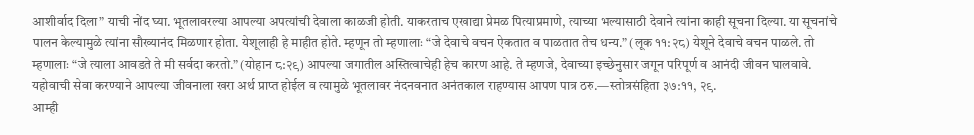आशीर्वाद दिला” याची नोंद घ्या. भूतलावरल्या आपल्या अपत्यांची देवाला काळजी होती. याकरताच एखाद्या प्रेमळ पित्याप्रमाणे, त्याच्या भल्यासाठी देवाने त्यांना काही सूचना दिल्या. या सूचनांचे पालन केल्यामुळे त्यांना सौख्यानंद मिळणार होता. येशूलाही हे माहीत होते. म्हणून तो म्हणालाः “जे देवाचे वचन ऐकतात व पाळतात तेच धन्य.” (लूक ११:२८) येशूने देवाचे वचन पाळले. तो म्हणालाः “जे त्याला आवडते ते मी सर्वदा करतो.” (योहान ८:२९) आपल्या जगातील अस्तित्वाचेही हेच कारण आहे. ते म्हणजे, देवाच्या इच्छेनुसार जगून परिपूर्ण व आनंदी जीवन घालवावे. यहोवाची सेवा करण्याने आपल्या जीवनाला खरा अर्थ प्राप्त होईल व त्यामुळे भूतलावर नंदनवनात अनंतकाल राहण्यास आपण पात्र ठरु.—स्तोत्रसंहिता ३७:११, २९.
आम्ही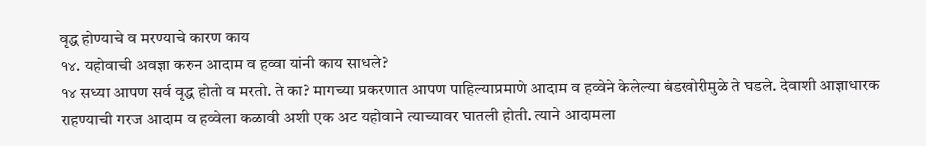वृद्ध होण्याचे व मरण्याचे कारण काय
१४. यहोवाची अवज्ञा करुन आदाम व हव्वा यांनी काय साधले?
१४ सध्या आपण सर्व वृद्ध होतो व मरतो. ते का? मागच्या प्रकरणात आपण पाहिल्याप्रमाणे आदाम व हव्वेने केलेल्या बंडखोरीमुळे ते घडले. देवाशी आज्ञाधारक राहण्याची गरज आदाम व हव्वेला कळावी अशी एक अट यहोवाने त्याच्यावर घातली होती. त्याने आदामला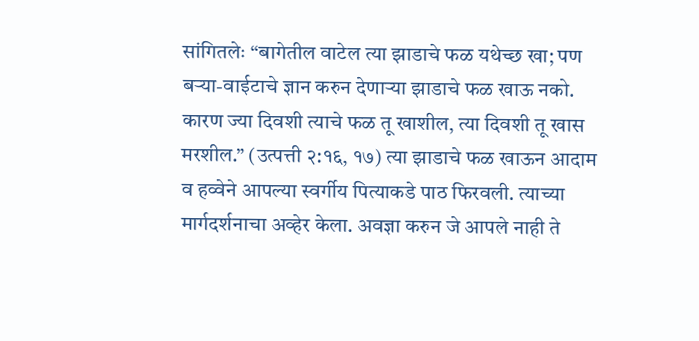सांगितलेः “बागेतील वाटेल त्या झाडाचे फळ यथेच्छ खा; पण बऱ्या-वाईटाचे ज्ञान करुन देणाऱ्या झाडाचे फळ खाऊ नको. कारण ज्या दिवशी त्याचे फळ तू खाशील, त्या दिवशी तू खास मरशील.” (उत्पत्ती २:१६, १७) त्या झाडाचे फळ खाऊन आदाम व हव्वेने आपल्या स्वर्गीय पित्याकडे पाठ फिरवली. त्याच्या मार्गदर्शनाचा अव्हेर केला. अवज्ञा करुन जे आपले नाही ते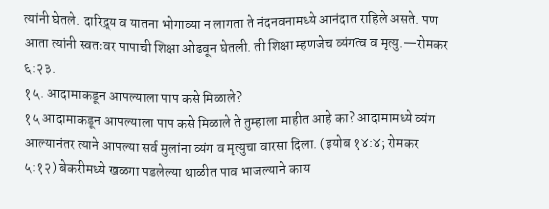त्यांनी घेतले. दारिद्र्य व यातना भोगाव्या न लागता ते नंदनवनामध्ये आनंदात राहिले असते. पण आता त्यांनी स्वतःवर पापाची शिक्षा ओढवून घेतली. ती शिक्षा म्हणजेच व्यंगत्व व मृत्यु.—रोमकर ६:२३.
१५. आदामाकडून आपल्याला पाप कसे मिळाले?
१५ आदामाकडून आपल्याला पाप कसे मिळाले ते तुम्हाला माहीत आहे का? आदामामध्ये व्यंग आल्यानंतर त्याने आपल्या सर्व मुलांना व्यंग व मृत्युचा वारसा दिला. (इयोब १४:४; रोमकर ५:१२) बेकरीमध्ये खळगा पडलेल्या थाळीत पाव भाजल्याने काय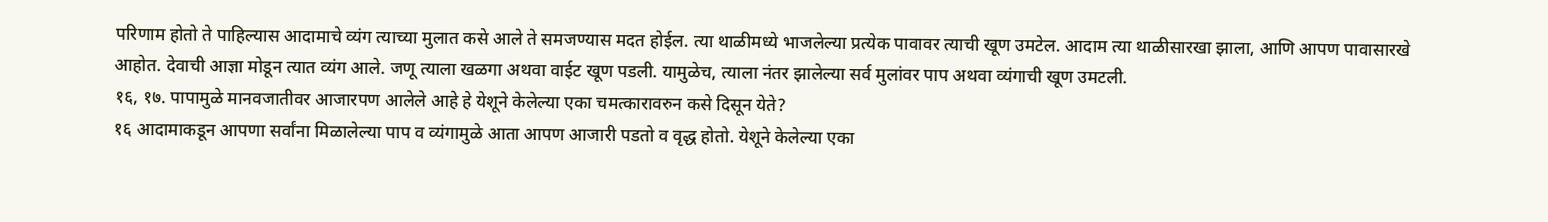परिणाम होतो ते पाहिल्यास आदामाचे व्यंग त्याच्या मुलात कसे आले ते समजण्यास मदत होईल. त्या थाळीमध्ये भाजलेल्या प्रत्येक पावावर त्याची खूण उमटेल. आदाम त्या थाळीसारखा झाला, आणि आपण पावासारखे आहोत. देवाची आज्ञा मोडून त्यात व्यंग आले. जणू त्याला खळगा अथवा वाईट खूण पडली. यामुळेच, त्याला नंतर झालेल्या सर्व मुलांवर पाप अथवा व्यंगाची खूण उमटली.
१६, १७. पापामुळे मानवजातीवर आजारपण आलेले आहे हे येशूने केलेल्या एका चमत्कारावरुन कसे दिसून येते?
१६ आदामाकडून आपणा सर्वांना मिळालेल्या पाप व व्यंगामुळे आता आपण आजारी पडतो व वृद्ध होतो. येशूने केलेल्या एका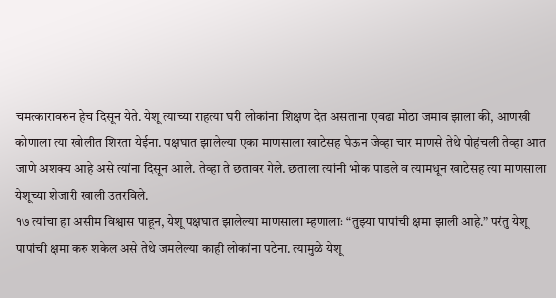चमत्कारावरुन हेच दिसून येते. येशू त्याच्या राहत्या घरी लोकांना शिक्षण देत असताना एवढा मोठा जमाव झाला की, आणखी कोणाला त्या खोलीत शिरता येईना. पक्षघात झालेल्या एका माणसाला खाटेसह घेऊन जेव्हा चार माणसे तेथे पोहंचली तेव्हा आत जाणे अशक्य आहे असे त्यांना दिसून आले. तेव्हा ते छतावर गेले. छताला त्यांनी भोक पाडले व त्यामधून खाटेसह त्या माणसाला येशूच्या शेजारी खाली उतरविले.
१७ त्यांचा हा असीम विश्वास पाहून, येशू पक्षघात झालेल्या माणसाला म्हणालाः “तुझ्या पापांची क्षमा झाली आहे.” परंतु येशू पापांची क्षमा करु शकेल असे तेथे जमलेल्या काही लोकांना पटेना. त्यामुळे येशू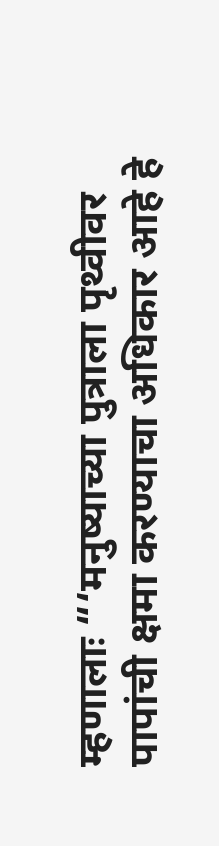म्हणालाः “‘मनुष्याच्या पुत्राला पृथ्वीवर पापांची क्षमा करण्याचा अधिकार आहे हे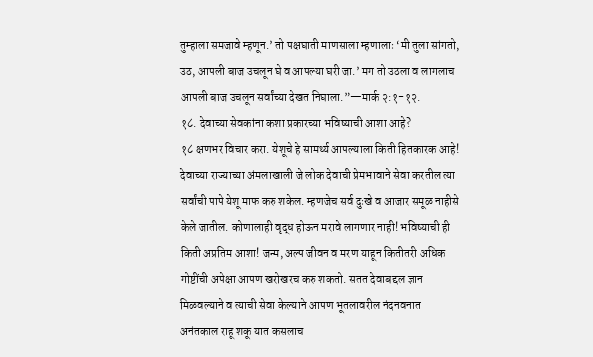तुम्हाला समजावे म्हणून.’ तो पक्षघाती माणसाला म्हणालाः ‘मी तुला सांगतो, उठ, आपली बाज उचलून घे व आपल्या घरी जा.’ मग तो उठला व लागलाच आपली बाज उचलून सर्वांच्या देखत निघाला.”—मार्क २:१-१२.
१८. देवाच्या सेवकांना कशा प्रकारच्या भविष्याची आशा आहे?
१८ क्षणभर विचार करा. येशूचे हे सामर्थ्य आपल्याला किती हितकारक आहे! देवाच्या राज्याच्या अंमलाखाली जे लोक देवाची प्रेमभावाने सेवा करतील त्या सर्वांची पापे येशू माफ करु शकेल. म्हणजेच सर्व दुःखे व आजार समूळ नाहीसे केले जातील. कोणालाही वृद्ध होऊन मरावे लागणार नाही! भविष्याची ही किती अप्रतिम आशा! जन्म, अल्प जीवन व मरण याहून कितीतरी अधिक गोष्टींची अपेक्षा आपण खरोखरच करु शकतो. सतत देवाबद्दल ज्ञान मिळवल्याने व त्याची सेवा केल्याने आपण भूतलावरील नंदनवनात अनंतकाल राहू शकू यात कसलाच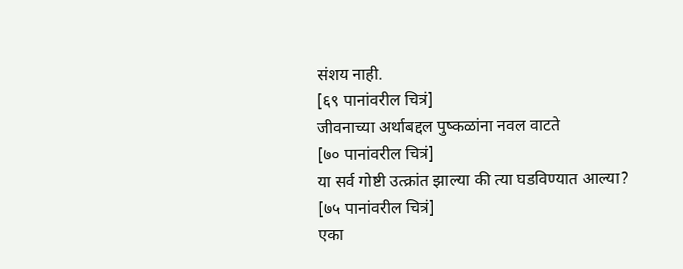संशय नाही.
[६९ पानांवरील चित्रं]
जीवनाच्या अर्थाबद्दल पुष्कळांना नवल वाटते
[७० पानांवरील चित्रं]
या सर्व गोष्टी उत्क्रांत झाल्या की त्या घडविण्यात आल्या?
[७५ पानांवरील चित्रं]
एका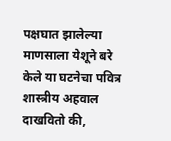पक्षघात झालेल्या माणसाला येशूने बरे केले या घटनेचा पवित्र शास्त्रीय अहवाल दाखवितो की,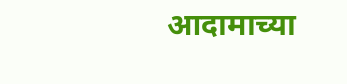आदामाच्या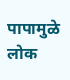पापामुळे लोक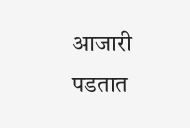आजारी पडतात